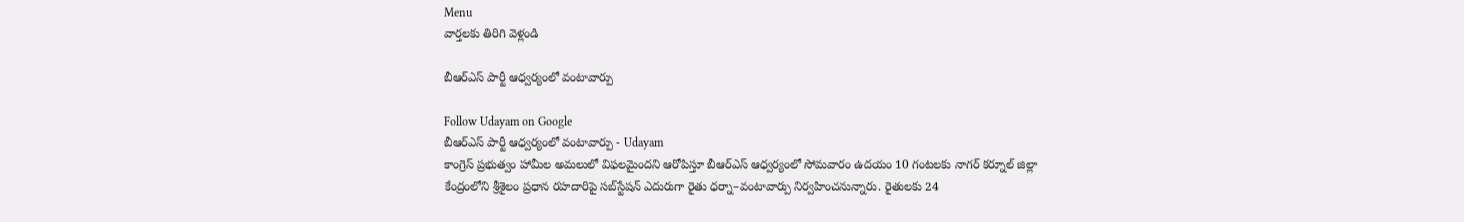Menu
వార్తలకు తిరిగి వెళ్లండి

బీఆర్ఎస్ పార్టీ ఆధ్వర్యంలో వంటావార్పు

Follow Udayam on Google
బీఆర్ఎస్ పార్టీ ఆధ్వర్యంలో వంటావార్పు - Udayam
కాంగ్రెస్ ప్రభుత్వం హామీల అమలులో విఫలమైందని ఆరోపిస్తూ బీఆర్‌ఎస్ ఆధ్వర్యంలో సోమవారం ఉదయం 10 గంటలకు నాగర్ కర్నూల్ జిల్లా కేంద్రంలోని శ్రీశైలం ప్రధాన రహదారిపై సబ్‌స్టేషన్ ఎదురుగా రైతు ధర్నా–వంటావార్పు నిర్వహించనున్నారు. రైతులకు 24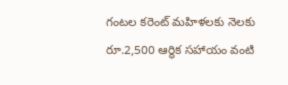గంటల కరెంట్ మహిళలకు నెలకు రూ.2,500 ఆర్థిక సహాయం వంటి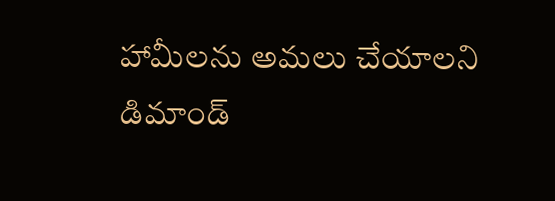హామీలను అమలు చేయాలని డిమాండ్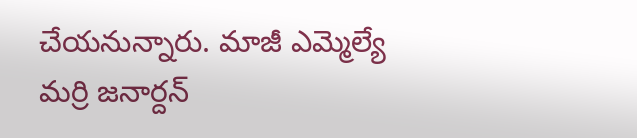చేయనున్నారు. మాజీ ఎమ్మెల్యే మర్రి జనార్దన్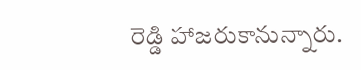రెడ్డి హాజరుకానున్నారు.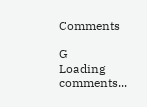Comments

G
Loading comments...